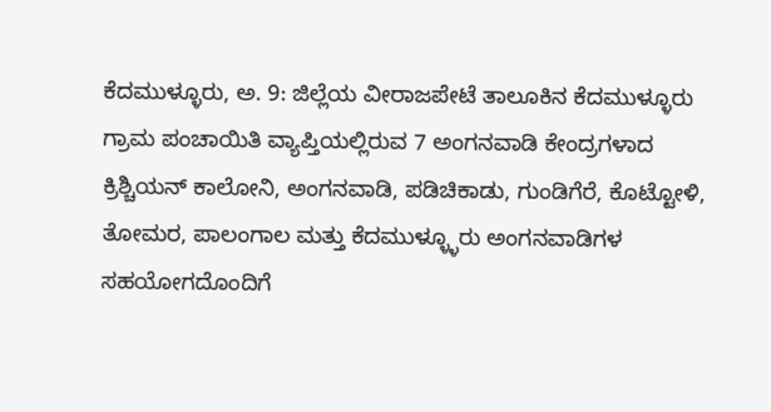ಕೆದಮುಳ್ಳೂರು, ಅ. 9: ಜಿಲ್ಲೆಯ ವೀರಾಜಪೇಟೆ ತಾಲೂಕಿನ ಕೆದಮುಳ್ಳೂರು ಗ್ರಾಮ ಪಂಚಾಯಿತಿ ವ್ಯಾಪ್ತಿಯಲ್ಲಿರುವ 7 ಅಂಗನವಾಡಿ ಕೇಂದ್ರಗಳಾದ ಕ್ರಿಶ್ಚಿಯನ್ ಕಾಲೋನಿ, ಅಂಗನವಾಡಿ, ಪಡಿಚಿಕಾಡು, ಗುಂಡಿಗೆರೆ, ಕೊಟ್ಟೋಳಿ, ತೋಮರ, ಪಾಲಂಗಾಲ ಮತ್ತು ಕೆದಮುಳ್ಳ್ಳೂರು ಅಂಗನವಾಡಿಗಳ ಸಹಯೋಗದೊಂದಿಗೆ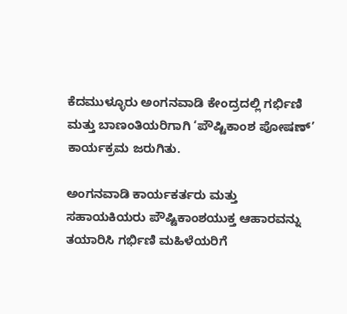ಕೆದಮುಳ್ಳೂರು ಅಂಗನವಾಡಿ ಕೇಂದ್ರದಲ್ಲಿ ಗರ್ಭಿಣಿ ಮತ್ತು ಬಾಣಂತಿಯರಿಗಾಗಿ ‘ಪೌಷ್ಟಿಕಾಂಶ ಪೋಷಣ್’ ಕಾರ್ಯಕ್ರಮ ಜರುಗಿತು.

ಅಂಗನವಾಡಿ ಕಾರ್ಯಕರ್ತರು ಮತ್ತು ಸಹಾಯಕಿಯರು ಪೌಷ್ಟಿಕಾಂಶಯುಕ್ತ ಆಹಾರವನ್ನು ತಯಾರಿಸಿ ಗರ್ಭಿಣಿ ಮಹಿಳೆಯರಿಗೆ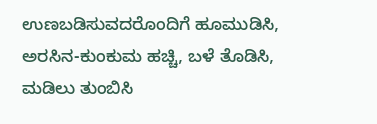ಉಣಬಡಿಸುವದರೊಂದಿಗೆ ಹೂಮುಡಿಸಿ, ಅರಸಿನ-ಕುಂಕುಮ ಹಚ್ಚಿ, ಬಳೆ ತೊಡಿಸಿ, ಮಡಿಲು ತುಂಬಿಸಿ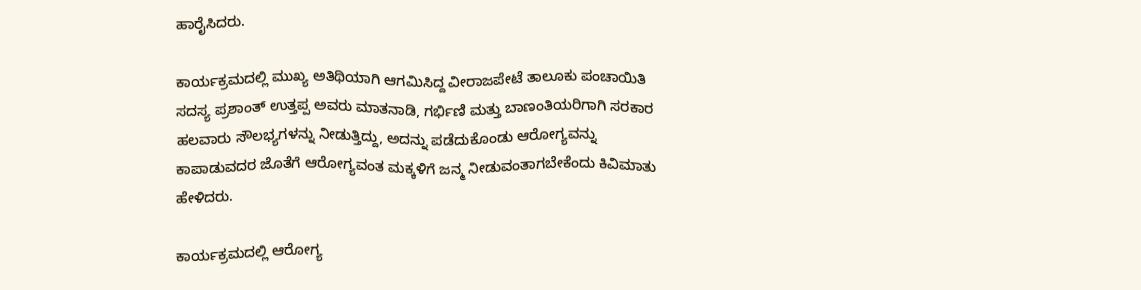ಹಾರೈಸಿದರು.

ಕಾರ್ಯಕ್ರಮದಲ್ಲಿ ಮುಖ್ಯ ಅತಿಥಿಯಾಗಿ ಆಗಮಿಸಿದ್ದ ವೀರಾಜಪೇಟೆ ತಾಲೂಕು ಪಂಚಾಯಿತಿ ಸದಸ್ಯ ಪ್ರಶಾಂತ್ ಉತ್ತಪ್ಪ ಅವರು ಮಾತನಾಡಿ, ಗರ್ಭಿಣಿ ಮತ್ತು ಬಾಣಂತಿಯರಿಗಾಗಿ ಸರಕಾರ ಹಲವಾರು ಸೌಲಭ್ಯಗಳನ್ನು ನೀಡುತ್ತಿದ್ದು, ಅದನ್ನು ಪಡೆದುಕೊಂಡು ಆರೋಗ್ಯವನ್ನು ಕಾಪಾಡುವದರ ಜೊತೆಗೆ ಆರೋಗ್ಯವಂತ ಮಕ್ಕಳಿಗೆ ಜನ್ಮ ನೀಡುವಂತಾಗಬೇಕೆಂದು ಕಿವಿಮಾತು ಹೇಳಿದರು.

ಕಾರ್ಯಕ್ರಮದಲ್ಲಿ ಆರೋಗ್ಯ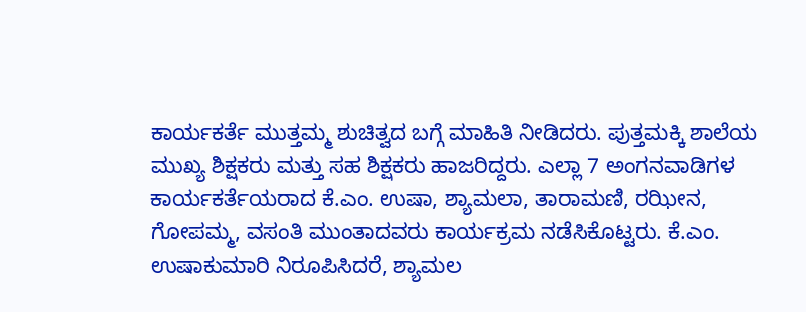ಕಾರ್ಯಕರ್ತೆ ಮುತ್ತಮ್ಮ ಶುಚಿತ್ವದ ಬಗ್ಗೆ ಮಾಹಿತಿ ನೀಡಿದರು. ಪುತ್ತಮಕ್ಕಿ ಶಾಲೆಯ ಮುಖ್ಯ ಶಿಕ್ಷಕರು ಮತ್ತು ಸಹ ಶಿಕ್ಷಕರು ಹಾಜರಿದ್ದರು. ಎಲ್ಲಾ 7 ಅಂಗನವಾಡಿಗಳ ಕಾರ್ಯಕರ್ತೆಯರಾದ ಕೆ.ಎಂ. ಉಷಾ, ಶ್ಯಾಮಲಾ, ತಾರಾಮಣಿ, ರಝೀನ, ಗೋಪಮ್ಮ, ವಸಂತಿ ಮುಂತಾದವರು ಕಾರ್ಯಕ್ರಮ ನಡೆಸಿಕೊಟ್ಟರು. ಕೆ.ಎಂ. ಉಷಾಕುಮಾರಿ ನಿರೂಪಿಸಿದರೆ, ಶ್ಯಾಮಲ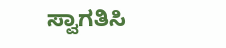ಸ್ವಾಗತಿಸಿ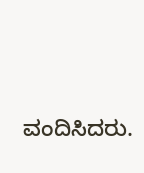ವಂದಿಸಿದರು.